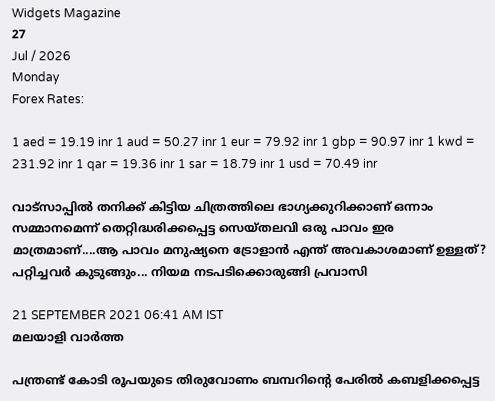Widgets Magazine
27
Jul / 2026
Monday
Forex Rates:

1 aed = 19.19 inr 1 aud = 50.27 inr 1 eur = 79.92 inr 1 gbp = 90.97 inr 1 kwd = 231.92 inr 1 qar = 19.36 inr 1 sar = 18.79 inr 1 usd = 70.49 inr

വാട്സാപ്പില്‍ തനിക്ക് കിട്ടിയ ചിത്രത്തിലെ ഭാഗ്യക്കുറിക്കാണ് ഒന്നാം സമ്മാനമെന്ന് തെറ്റിദ്ധരിക്കപ്പെട്ട സെയ്തലവി ഒരു പാവം ഇര മാത്രമാണ്....ആ പാവം മനുഷ്യനെ ട്രോളാന്‍ എന്ത് അവകാശമാണ് ഉള്ളത്? പറ്റിച്ചവർ കുടുങ്ങും... നിയമ നടപടിക്കൊരുങ്ങി പ്രവാസി

21 SEPTEMBER 2021 06:41 AM IST
മലയാളി വാര്‍ത്ത

പന്ത്രണ്ട് കോടി രൂപയുടെ തിരുവോണം ബമ്പറിന്റെ പേരിൽ കബളിക്കപ്പെട്ട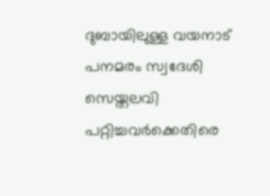ദുബായിലുള്ള വയനാട് പനമരം സ്വദേശി സെയ്തലവി പറ്റിച്ചവർക്കെതിരെ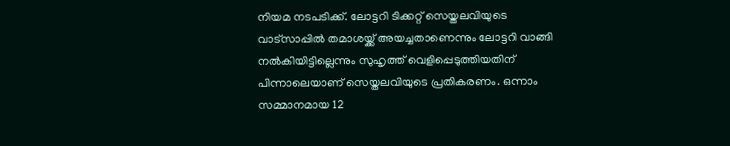നിയമ നടപടിക്ക്. ലോട്ടറി ടിക്കറ്റ് സെയ്തലവിയുടെ വാട്സാപ്പില്‍ തമാശയ്ക്ക് അയച്ചതാണെന്നും ലോട്ടറി വാങ്ങി നല്‍കിയിട്ടില്ലെന്നും സുഹൃത്ത് വെളിപ്പെടുത്തിയതിന് പിന്നാലെയാണ് സെയ്തലവിയുടെ പ്രതികരണം. ഒന്നാം സമ്മാനമായ 12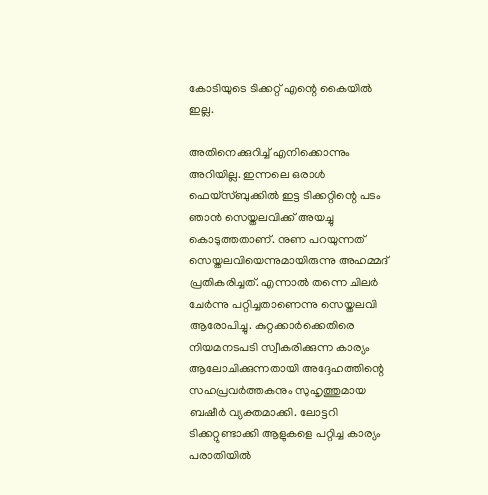കോടിയുടെ ടിക്കറ്റ് എന്റെ കൈയില്‍ ഇല്ല.

അതിനെക്കുറിച്ച് എനിക്കൊന്നും അറിയില്ല. ഇന്നലെ ഒരാള്‍ ഫെയ്സ്ബുക്കില്‍ ഇട്ട ടിക്കറ്റിന്റെ പടം ഞാന്‍ സെയ്തലവിക്ക് അയച്ചു കൊടുത്തതാണ്. നുണ പറയുന്നത് സെയ്തലവിയെന്നുമായിരുന്നു അഹമ്മദ് പ്രതികരിച്ചത്. എന്നാൽ തന്നെ ചിലർ ചേർന്നു പറ്റിച്ചതാണെന്നു സെയ്തലവി ആരോപിച്ചു. കുറ്റക്കാർക്കെതിരെ നിയമനടപടി സ്വീകരിക്കുന്ന കാര്യം ആലോചിക്കുന്നതായി അദ്ദേഹത്തിന്റെ സഹപ്രവർത്തകനും സുഹൃത്തുമായ ബഷീർ വ്യക്തമാക്കി. ലോട്ടറി ടിക്കറ്റുണ്ടാക്കി ആളുകളെ പറ്റിച്ച കാര്യം പരാതിയിൽ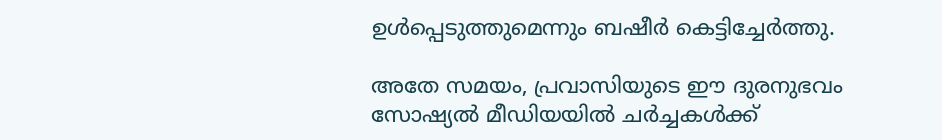ഉൾപ്പെടുത്തുമെന്നും ബഷീർ കെട്ടിച്ചേർത്തു.

അതേ സമയം, പ്രവാസിയുടെ ഈ ദുരനുഭവം സോഷ്യൽ മീഡിയയിൽ ചർച്ചകൾക്ക്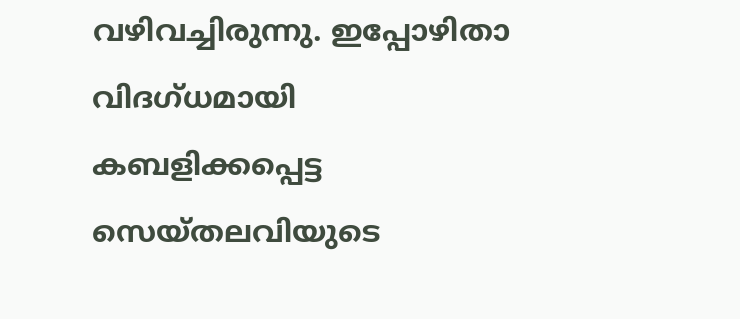വഴിവച്ചിരുന്നു. ഇപ്പോഴിതാ വിദഗ്ധമായി കബളിക്കപ്പെട്ട സെയ്തലവിയുടെ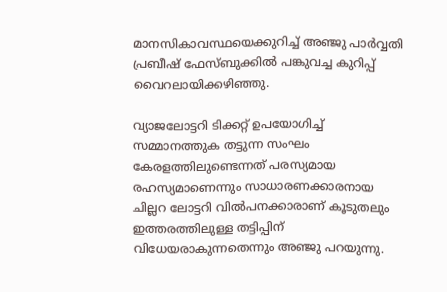മാനസികാവസ്ഥയെക്കുറിച്ച് അഞ്ജു പാര്‍വ്വതി പ്രബീഷ് ഫേസ്ബുക്കിൽ പങ്കുവച്ച കുറിപ്പ് വൈറലായിക്കഴിഞ്ഞു.

വ്യാജലോട്ടറി ടിക്കറ്റ് ഉപയോഗിച്ച്‌ സമ്മാനത്തുക തട്ടുന്ന സംഘം കേരളത്തിലുണ്ടെന്നത് പരസ്യമായ രഹസ്യമാണെന്നും സാധാരണക്കാരനായ ചില്ലറ ലോട്ടറി വില്‍പനക്കാരാണ് കൂടുതലും ഇത്തരത്തിലുള്ള തട്ടിപ്പിന് വിധേയരാകുന്നതെന്നും അഞ്ജു പറയുന്നു.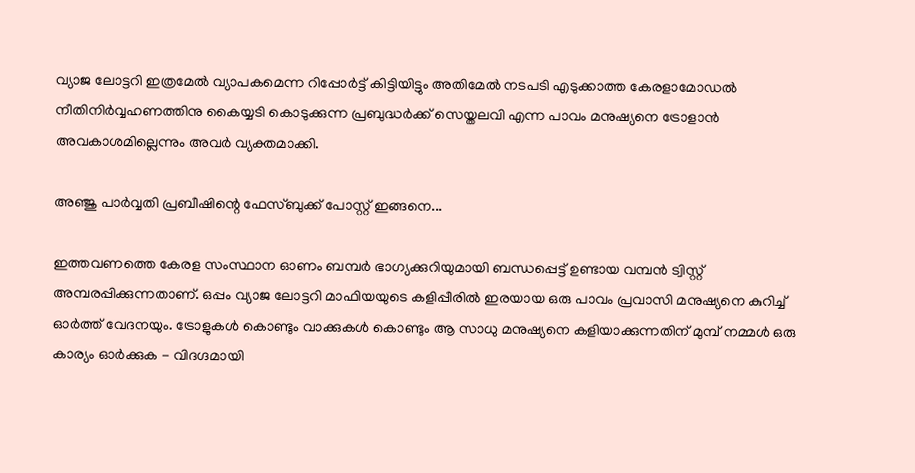വ്യാജ ലോട്ടറി ഇത്രമേല്‍ വ്യാപകമെന്ന റിപ്പോര്‍ട്ട് കിട്ടിയിട്ടും അതിമേല്‍ നടപടി എടുക്കാത്ത കേരളാമോഡല്‍ നീതിനിര്‍വ്വഹണത്തിനു കൈയ്യടി കൊടുക്കുന്ന പ്രബുദ്ധര്‍ക്ക് സെയ്തലവി എന്ന പാവം മനുഷ്യനെ ട്രോളാന്‍ അവകാശമില്ലെന്നും അവര്‍ വ്യക്തമാക്കി.

അഞ്ജു പാര്‍വ്വതി പ്രബീഷിന്റെ ഫേസ്ബുക്ക് പോസ്റ്റ് ഇങ്ങനെ...

ഇത്തവണത്തെ കേരള സംസ്ഥാന ഓണം ബമ്പർ ഭാഗ്യക്കുറിയുമായി ബന്ധപ്പെട്ട് ഉണ്ടായ വമ്പൻ ട്വിസ്റ്റ് അമ്പരപ്പിക്കുന്നതാണ്. ഒപ്പം വ്യാജ ലോട്ടറി മാഫിയയുടെ കളിപ്പീരില്‍ ഇരയായ ഒരു പാവം പ്രവാസി മനുഷ്യനെ കുറിച്ച്‌ ഓര്‍ത്ത് വേദനയും. ട്രോളുകള്‍ കൊണ്ടും വാക്കുകള്‍ കൊണ്ടും ആ സാധു മനുഷ്യനെ കളിയാക്കുന്നതിന് മുമ്പ് നമ്മള്‍ ഒരു കാര്യം ഓര്‍ക്കുക - വിദഗ്ദമായി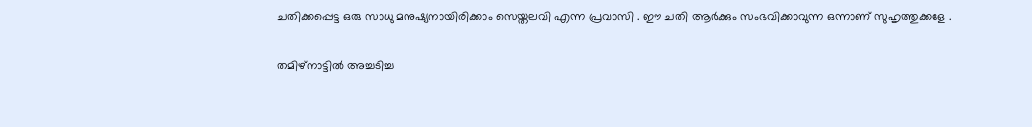ചതിക്കപ്പെട്ട ഒരു സാധു മനുഷ്യനായിരിക്കാം സെയ്തലവി എന്ന പ്രവാസി . ഈ ചതി ആര്‍ക്കും സംഭവിക്കാവുന്ന ഒന്നാണ് സുഹൃത്തുക്കളേ .

തമിഴ്നാട്ടില്‍ അച്ചടിച്ച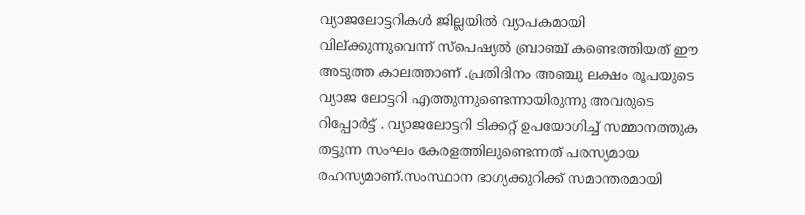വ്യാജലോട്ടറികള്‍ ജില്ലയില്‍ വ്യാപകമായി വില്ക്കുന്നുവെന്ന് സ്പെഷ്യൽ ബ്രാഞ്ച് കണ്ടെത്തിയത് ഈ അടുത്ത കാലത്താണ് .പ്രതിദിനം അ‌ഞ്ചു ലക്ഷം രൂപയുടെ വ്യാജ ലോട്ടറി എത്തുന്നുണ്ടെന്നായിരുന്നു അവരുടെ റിപ്പോര്‍ട്ട് . വ്യാജലോട്ടറി ടിക്കറ്റ് ഉപയോഗിച്ച്‌ സമ്മാനത്തുക തട്ടുന്ന സംഘം കേരളത്തിലുണ്ടെന്നത് പരസ്യമായ രഹസ്യമാണ്.സംസ്ഥാന ഭാഗ്യക്കുറിക്ക് സമാന്തരമായി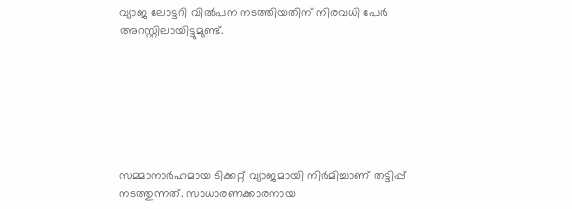വ്യാജ ലോട്ടറി വില്‍പന നടത്തിയതിന് നിരവധി പേര്‍ അറസ്റ്റിലായിട്ടുമുണ്ട്.







സമ്മാനാര്‍ഹമായ ടിക്കറ്റ് വ്യാജമായി നിര്‍മിച്ചാണ് തട്ടിപ്പ് നടത്തുന്നത്. സാധാരണക്കാരനായ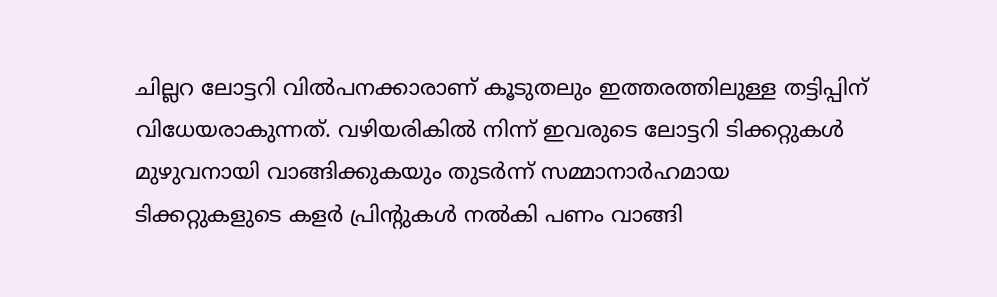ചില്ലറ ലോട്ടറി വില്‍പനക്കാരാണ് കൂടുതലും ഇത്തരത്തിലുള്ള തട്ടിപ്പിന് വിധേയരാകുന്നത്. വഴിയരികില്‍ നിന്ന് ഇവരുടെ ലോട്ടറി ടിക്കറ്റുകള്‍ മുഴുവനായി വാങ്ങിക്കുകയും തുടര്‍ന്ന് സമ്മാനാര്‍ഹമായ ടിക്കറ്റുകളുടെ കളര്‍ പ്രിന്‍റുകള്‍ നല്‍കി പണം വാങ്ങി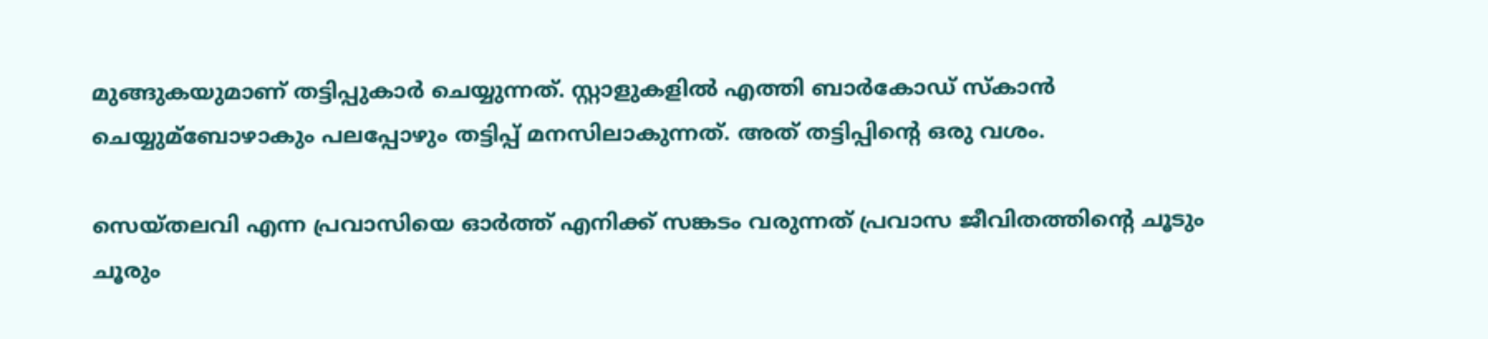മുങ്ങുകയുമാണ് തട്ടിപ്പുകാര്‍ ചെയ്യുന്നത്. സ്റ്റാളുകളില്‍ എത്തി ബാര്‍കോഡ് സ്‌കാന്‍ ചെയ്യുമ്ബോഴാകും പലപ്പോഴും തട്ടിപ്പ് മനസിലാകുന്നത്. അത് തട്ടിപ്പിന്റെ ഒരു വശം.

സെയ്തലവി എന്ന പ്രവാസിയെ ഓര്‍ത്ത് എനിക്ക് സങ്കടം വരുന്നത് പ്രവാസ ജീവിതത്തിന്റെ ചൂടും ചൂരും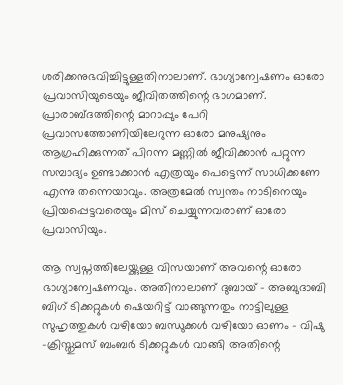ശരിക്കനുഭവിച്ചിട്ടുള്ളതിനാലാണ്. ഭാഗ്യാന്വേഷണം ഓരോ പ്രവാസിയുടെയും ജീവിതത്തിന്റെ ഭാഗമാണ്. പ്രാരാബ്ദത്തിന്റെ മാറാപ്പും പേറി പ്രവാസത്തോണിയിലേറുന്ന ഓരോ മനുഷ്യനും ആഗ്രഹിക്കുന്നത് പിറന്ന മണ്ണില്‍ ജീവിക്കാന്‍ പറ്റുന്ന സമ്പാദ്യം ഉണ്ടാക്കാന്‍ എത്രയും പെട്ടെന്ന് സാധിക്കണേ എന്നു തന്നെയാവും. അത്രമേല്‍ സ്വന്തം നാടിനെയും പ്രിയപ്പെട്ടവരെയും മിസ് ചെയ്യുന്നവരാണ് ഓരോ പ്രവാസിയും.

ആ സ്വപ്നത്തിലേയ്ക്കുള്ള വിസയാണ് അവന്റെ ഓരോ ഭാഗ്യാന്വേഷണവും. അതിനാലാണ് ദുബായ് - അബുദാബി ബിഗ് ടിക്കറ്റുകള്‍ ഷെയറിട്ട് വാങ്ങുന്നതും നാട്ടിലുള്ള സുഹൃത്തുകള്‍ വഴിയോ ബന്ധുക്കള്‍ വഴിയോ ഓണം - വിഷു -ക്രിസ്തുമസ് ബംബര്‍ ടിക്കറ്റുകള്‍ വാങ്ങി അതിന്റെ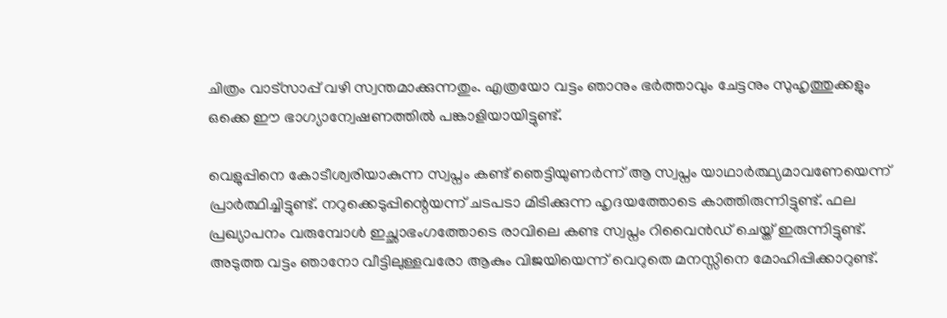ചിത്രം വാട്സാപ്പ് വഴി സ്വന്തമാക്കുന്നതും. എത്രയോ വട്ടം ഞാനും ഭര്‍ത്താവും ചേട്ടനും സുഹൃത്തുക്കളും ഒക്കെ ഈ ഭാഗ്യാന്വേഷണത്തില്‍ പങ്കാളിയായിട്ടുണ്ട്.

വെളുപ്പിനെ കോടീശ്വരിയാകുന്ന സ്വപ്നം കണ്ട് ഞെട്ടിയുണര്‍ന്ന് ആ സ്വപ്നം യാഥാര്‍ത്ഥ്യമാവണേയെന്ന് പ്രാര്‍ത്ഥിച്ചിട്ടുണ്ട്. നറുക്കെടുപ്പിന്റെയന്ന് ചടപടാ മിടിക്കുന്ന ഹൃദയത്തോടെ കാത്തിരുന്നിട്ടുണ്ട്. ഫല പ്രഖ്യാപനം വരുമ്പോൾ ഇച്ഛാഭംഗത്തോടെ രാവിലെ കണ്ട സ്വപ്നം റിവൈന്‍ഡ് ചെയ്ത് ഇരുന്നിട്ടുണ്ട്. അടുത്ത വട്ടം ഞാനോ വീട്ടിലുള്ളവരോ ആകും വിജയിയെന്ന് വെറുതെ മനസ്സിനെ മോഹിപ്പിക്കാറുണ്ട്.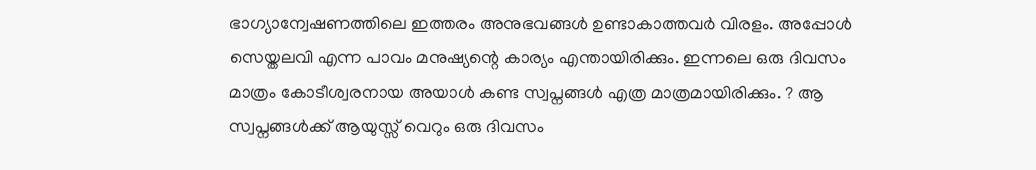ഭാഗ്യാന്വേഷണത്തിലെ ഇത്തരം അനുഭവങ്ങള്‍ ഉണ്ടാകാത്തവര്‍ വിരളം. അപ്പോള്‍ സെയ്തലവി എന്ന പാവം മനുഷ്യന്റെ കാര്യം എന്തായിരിക്കും. ഇന്നലെ ഒരു ദിവസം മാത്രം കോടീശ്വരനായ അയാള്‍ കണ്ട സ്വപ്നങ്ങള്‍ എത്ര മാത്രമായിരിക്കും. ? ആ സ്വപ്നങ്ങള്‍ക്ക് ആയുസ്സ് വെറും ഒരു ദിവസം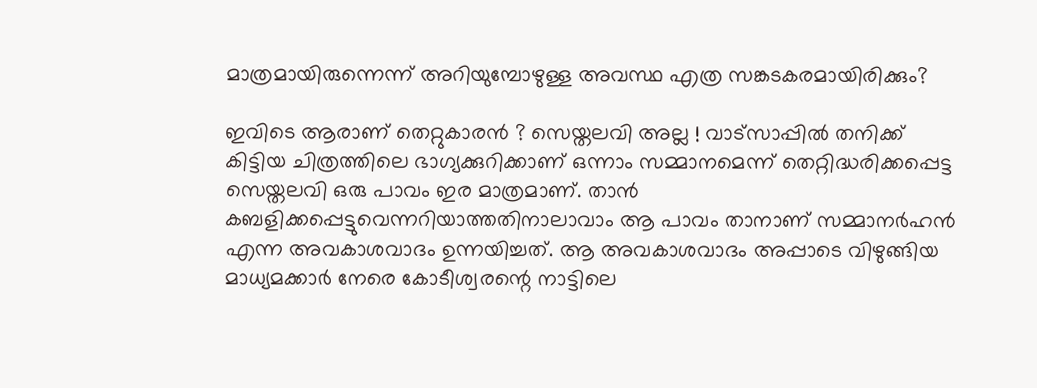മാത്രമായിരുന്നെന്ന് അറിയുമ്പോഴുള്ള അവസ്ഥ എത്ര സങ്കടകരമായിരിക്കും?

ഇവിടെ ആരാണ് തെറ്റുകാരന്‍ ? സെയ്തലവി അല്ല ! വാട്സാപ്പില്‍ തനിക്ക് കിട്ടിയ ചിത്രത്തിലെ ഭാഗ്യക്കുറിക്കാണ് ഒന്നാം സമ്മാനമെന്ന് തെറ്റിദ്ധരിക്കപ്പെട്ട സെയ്തലവി ഒരു പാവം ഇര മാത്രമാണ്. താന്‍ കബളിക്കപ്പെട്ടുവെന്നറിയാത്തതിനാലാവാം ആ പാവം താനാണ് സമ്മാനര്‍ഹന്‍ എന്ന അവകാശവാദം ഉന്നയിച്ചത്. ആ അവകാശവാദം അപ്പാടെ വിഴുങ്ങിയ മാധ്യമക്കാര്‍ നേരെ കോടീശ്വരന്റെ നാട്ടിലെ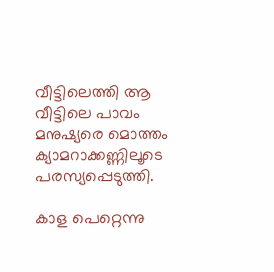വീട്ടിലെത്തി ആ വീട്ടിലെ പാവം മനുഷ്യരെ മൊത്തം ക്യാമറാക്കണ്ണിലൂടെ പരസ്യപ്പെടുത്തി.

കാള പെറ്റെന്നു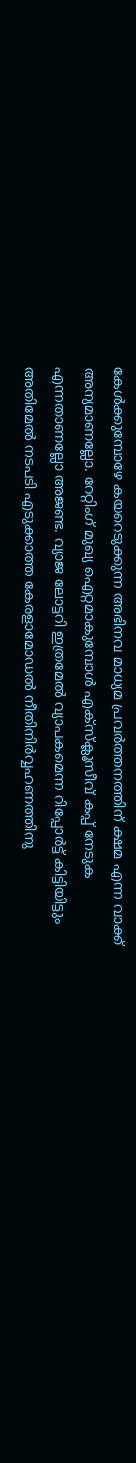കേൾക്കുമ്പോഴേ കയറെടുക്കുന്ന അഭിനവ മാധ്യമ പ്രവര്‍ത്തനത്തിന് ക്ഷമ എന്ന വാക്ക് അന്യമാണല്ലോ. റേറ്റിംഗ് മുഖ്യ ഐറ്റമാകുമ്പോൾ എക്സ്ക്ലൂസീവ് കപ്പ് നേടുക എന്നതാണല്ലോ അജണ്ട. വ്യാജ ലോട്ടറി ഇത്രമേല്‍ വ്യാപകമെന്ന റിപ്പോര്‍ട്ട് കിട്ടിയിട്ടും അതിമേല്‍ നടപടി എടുക്കാത്ത കേരളാമോഡല്‍ നീതിനിര്‍വ്വഹണത്തിനു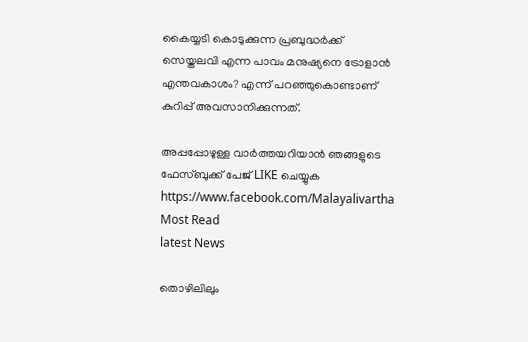കൈയ്യടി കൊടുക്കുന്ന പ്രബുദ്ധര്‍ക്ക് സെയ്തലവി എന്ന പാവം മനുഷ്യനെ ട്രോളാന്‍ എന്തവകാശം? എന്ന് പറഞ്ഞുകൊണ്ടാണ് കുറിപ്പ് അവസാനിക്കുന്നത്.

അപ്പപ്പോഴുള്ള വാര്‍ത്തയറിയാന്‍ ഞങ്ങളുടെ ഫേസ്‌ബുക്ക്‌ പേജ് LIKE ചെയ്യുക
https://www.facebook.com/Malayalivartha
Most Read
latest News

തൊഴിലിലും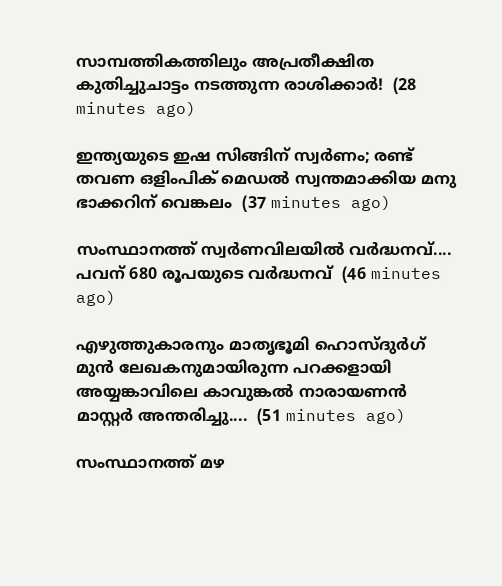സാമ്പത്തികത്തിലും അപ്രതീക്ഷിത കുതിച്ചുചാട്ടം നടത്തുന്ന രാശിക്കാർ!  (28 minutes ago)

ഇന്ത്യയുടെ ഇഷ സിങ്ങിന് സ്വർണം; രണ്ട് തവണ ഒളിംപിക് മെഡൽ സ്വന്തമാക്കിയ മനു ഭാക്കറിന് വെങ്കലം  (37 minutes ago)

സംസ്ഥാനത്ത് സ്വർണവിലയിൽ വർദ്ധനവ്.... പവന് 680 രൂപയുടെ വർദ്ധനവ്  (46 minutes ago)

എഴുത്തുകാരനും മാതൃഭൂമി ഹൊസ്ദുർഗ് മുൻ ലേഖകനുമായിരുന്ന പറക്കളായി അയ്യങ്കാവിലെ കാവുങ്കൽ നാരായണൻ മാസ്റ്റർ അന്തരിച്ചു....  (51 minutes ago)

സംസ്ഥാനത്ത് മഴ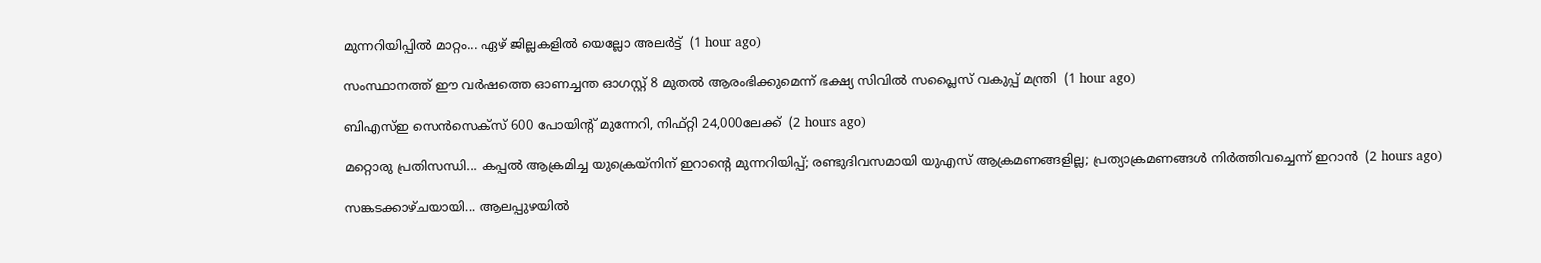മുന്നറിയിപ്പിൽ മാറ്റം... ഏഴ് ജില്ലകളിൽ യെല്ലോ അലർട്ട്  (1 hour ago)

സംസ്ഥാനത്ത് ഈ വർഷത്തെ ഓണച്ചന്ത ഓഗസ്റ്റ്‌ 8 മുതൽ ആരംഭിക്കുമെന്ന് ഭക്ഷ്യ സിവിൽ സപ്ലൈസ് വകുപ്പ് മന്ത്രി  (1 hour ago)

ബിഎസ്ഇ സെന്‍സെക്‌സ് 600 പോയിന്റ് മുന്നേറി, നിഫ്റ്റി 24,000ലേക്ക്  (2 hours ago)

മറ്റൊരു പ്രതിസന്ധി... കപ്പൽ ആക്രമിച്ച യുക്രെയ്നിന് ഇറാന്റെ മുന്നറിയിപ്പ്; രണ്ടുദിവസമായി യുഎസ് ആക്രമണങ്ങളില്ല; പ്രത്യാക്രമണങ്ങൾ നിർത്തിവച്ചെന്ന് ഇറാൻ  (2 hours ago)

സങ്കടക്കാഴ്ചയായി... ആലപ്പുഴയിൽ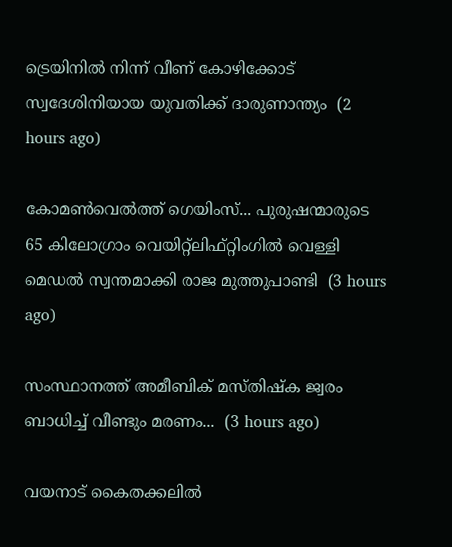ട്രെയിനിൽ നിന്ന് വീണ് കോഴിക്കോട് സ്വദേശിനിയായ യുവതിക്ക് ദാരുണാന്ത്യം  (2 hours ago)

കോമൺവെൽത്ത് ഗെയിംസ്... പുരുഷന്മാരുടെ 65 കിലോഗ്രാം വെയിറ്റ്ലിഫ്‌റ്റിംഗിൽ വെള്ളി മെഡൽ സ്വന്തമാക്കി രാജ മുത്തുപാണ്ടി  (3 hours ago)

സംസ്ഥാനത്ത് അമീബിക് മസ്തിഷ്‌ക ജ്വരം ബാധിച്ച് വീണ്ടും മരണം...  (3 hours ago)

വയനാട് കൈതക്കലിൽ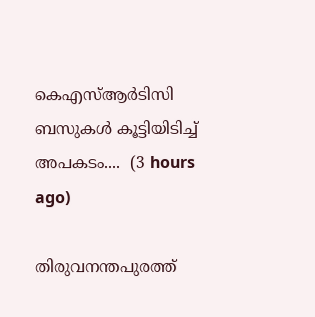കെഎസ്ആർടിസി ബസുകൾ കൂട്ടിയിടിച്ച് അപകടം....  (3 hours ago)

തിരുവനന്തപുരത്ത്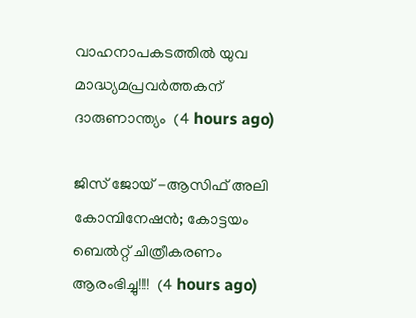വാഹനാപകടത്തിൽ യുവ മാദ്ധ്യമപ്രവർത്തകന് ദാരുണാന്ത്യം  (4 hours ago)

ജിസ് ജോയ് -ആസിഫ് അലി കോമ്പിനേഷൻ; കോട്ടയം ബെൽറ്റ് ചിത്രീകരണം ആരംഭിച്ചു!!!!  (4 hours ago)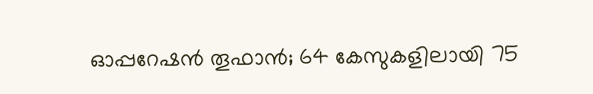ഓപ്പറേഷന്‍ തൂഫാന്‍; 64 കേസുകളിലായി 75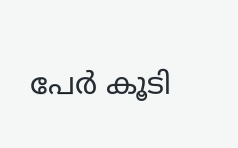പേര്‍ കൂടി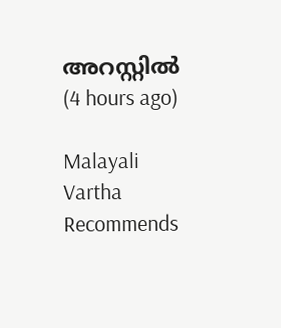അറസ്റ്റിൽ  (4 hours ago)

Malayali Vartha Recommends